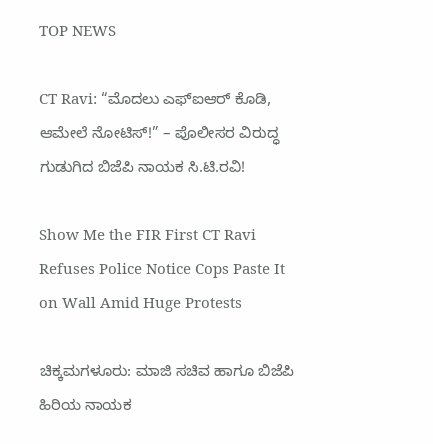TOP NEWS

CT Ravi: “ಮೊದಲು ಎಫ್‌ಐಆರ್ ಕೊಡಿ, ಆಮೇಲೆ ನೋಟಿಸ್!” – ಪೊಲೀಸರ ವಿರುದ್ಧ ಗುಡುಗಿದ ಬಿಜೆಪಿ ನಾಯಕ ಸಿ.ಟಿ.ರವಿ!

Show Me the FIR First CT Ravi Refuses Police Notice Cops Paste It on Wall Amid Huge Protests

ಚಿಕ್ಕಮಗಳೂರು: ಮಾಜಿ ಸಚಿವ ಹಾಗೂ ಬಿಜೆಪಿ ಹಿರಿಯ ನಾಯಕ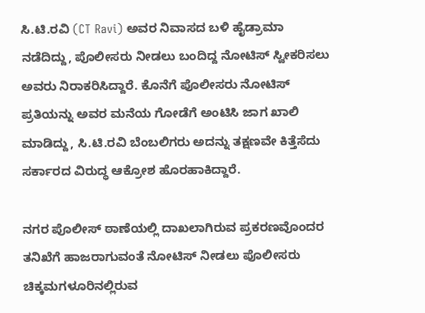ಸಿ.ಟಿ.ರವಿ (CT Ravi) ಅವರ ನಿವಾಸದ ಬಳಿ ಹೈಡ್ರಾಮಾ ನಡೆದಿದ್ದು, ಪೊಲೀಸರು ನೀಡಲು ಬಂದಿದ್ದ ನೋಟಿಸ್ ಸ್ವೀಕರಿಸಲು ಅವರು ನಿರಾಕರಿಸಿದ್ದಾರೆ. ಕೊನೆಗೆ ಪೊಲೀಸರು ನೋಟಿಸ್ ಪ್ರತಿಯನ್ನು ಅವರ ಮನೆಯ ಗೋಡೆಗೆ ಅಂಟಿಸಿ ಜಾಗ ಖಾಲಿ ಮಾಡಿದ್ದು, ಸಿ.ಟಿ.ರವಿ ಬೆಂಬಲಿಗರು ಅದನ್ನು ತಕ್ಷಣವೇ ಕಿತ್ತೆಸೆದು ಸರ್ಕಾರದ ವಿರುದ್ಧ ಆಕ್ರೋಶ ಹೊರಹಾಕಿದ್ದಾರೆ.

ನಗರ ಪೊಲೀಸ್ ಠಾಣೆಯಲ್ಲಿ ದಾಖಲಾಗಿರುವ ಪ್ರಕರಣವೊಂದರ ತನಿಖೆಗೆ ಹಾಜರಾಗುವಂತೆ ನೋಟಿಸ್ ನೀಡಲು ಪೊಲೀಸರು ಚಿಕ್ಕಮಗಳೂರಿನಲ್ಲಿರುವ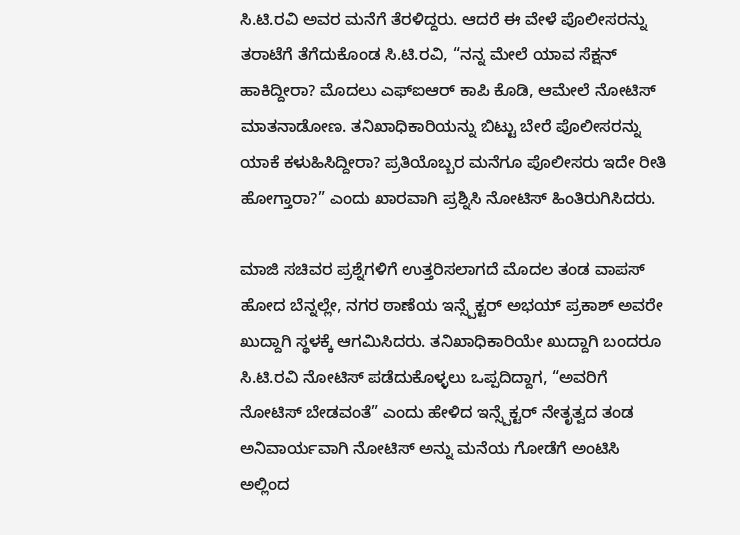ಸಿ.ಟಿ.ರವಿ ಅವರ ಮನೆಗೆ ತೆರಳಿದ್ದರು. ಆದರೆ ಈ ವೇಳೆ ಪೊಲೀಸರನ್ನು ತರಾಟೆಗೆ ತೆಗೆದುಕೊಂಡ ಸಿ.ಟಿ.ರವಿ, “ನನ್ನ ಮೇಲೆ ಯಾವ ಸೆಕ್ಷನ್ ಹಾಕಿದ್ದೀರಾ? ಮೊದಲು ಎಫ್‌ಐಆರ್ ಕಾಪಿ ಕೊಡಿ, ಆಮೇಲೆ ನೋಟಿಸ್ ಮಾತನಾಡೋಣ. ತನಿಖಾಧಿಕಾರಿಯನ್ನು ಬಿಟ್ಟು ಬೇರೆ ಪೊಲೀಸರನ್ನು ಯಾಕೆ ಕಳುಹಿಸಿದ್ದೀರಾ? ಪ್ರತಿಯೊಬ್ಬರ ಮನೆಗೂ ಪೊಲೀಸರು ಇದೇ ರೀತಿ ಹೋಗ್ತಾರಾ?” ಎಂದು ಖಾರವಾಗಿ ಪ್ರಶ್ನಿಸಿ ನೋಟಿಸ್ ಹಿಂತಿರುಗಿಸಿದರು.

ಮಾಜಿ ಸಚಿವರ ಪ್ರಶ್ನೆಗಳಿಗೆ ಉತ್ತರಿಸಲಾಗದೆ ಮೊದಲ ತಂಡ ವಾಪಸ್ ಹೋದ ಬೆನ್ನಲ್ಲೇ, ನಗರ ಠಾಣೆಯ ಇನ್ಸ್ಪೆಕ್ಟರ್ ಅಭಯ್ ಪ್ರಕಾಶ್ ಅವರೇ ಖುದ್ದಾಗಿ ಸ್ಥಳಕ್ಕೆ ಆಗಮಿಸಿದರು. ತನಿಖಾಧಿಕಾರಿಯೇ ಖುದ್ದಾಗಿ ಬಂದರೂ ಸಿ.ಟಿ.ರವಿ ನೋಟಿಸ್ ಪಡೆದುಕೊಳ್ಳಲು ಒಪ್ಪದಿದ್ದಾಗ, “ಅವರಿಗೆ ನೋಟಿಸ್ ಬೇಡವಂತೆ” ಎಂದು ಹೇಳಿದ ಇನ್ಸ್ಪೆಕ್ಟರ್ ನೇತೃತ್ವದ ತಂಡ ಅನಿವಾರ್ಯವಾಗಿ ನೋಟಿಸ್ ಅನ್ನು ಮನೆಯ ಗೋಡೆಗೆ ಅಂಟಿಸಿ ಅಲ್ಲಿಂದ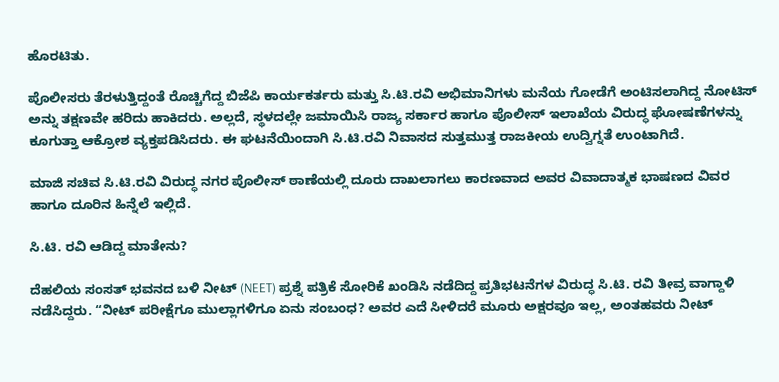ಹೊರಟಿತು.

ಪೊಲೀಸರು ತೆರಳುತ್ತಿದ್ದಂತೆ ರೊಚ್ಚಿಗೆದ್ದ ಬಿಜೆಪಿ ಕಾರ್ಯಕರ್ತರು ಮತ್ತು ಸಿ.ಟಿ.ರವಿ ಅಭಿಮಾನಿಗಳು ಮನೆಯ ಗೋಡೆಗೆ ಅಂಟಿಸಲಾಗಿದ್ದ ನೋಟಿಸ್ ಅನ್ನು ತಕ್ಷಣವೇ ಹರಿದು ಹಾಕಿದರು. ಅಲ್ಲದೆ, ಸ್ಥಳದಲ್ಲೇ ಜಮಾಯಿಸಿ ರಾಜ್ಯ ಸರ್ಕಾರ ಹಾಗೂ ಪೊಲೀಸ್ ಇಲಾಖೆಯ ವಿರುದ್ಧ ಘೋಷಣೆಗಳನ್ನು ಕೂಗುತ್ತಾ ಆಕ್ರೋಶ ವ್ಯಕ್ತಪಡಿಸಿದರು. ಈ ಘಟನೆಯಿಂದಾಗಿ ಸಿ.ಟಿ.ರವಿ ನಿವಾಸದ ಸುತ್ತಮುತ್ತ ರಾಜಕೀಯ ಉದ್ವಿಗ್ನತೆ ಉಂಟಾಗಿದೆ.

ಮಾಜಿ ಸಚಿವ ಸಿ.ಟಿ.ರವಿ ವಿರುದ್ಧ ನಗರ ಪೊಲೀಸ್ ಠಾಣೆಯಲ್ಲಿ ದೂರು ದಾಖಲಾಗಲು ಕಾರಣವಾದ ಅವರ ವಿವಾದಾತ್ಮಕ ಭಾಷಣದ ವಿವರ ಹಾಗೂ ದೂರಿನ ಹಿನ್ನೆಲೆ ಇಲ್ಲಿದೆ.

ಸಿ.ಟಿ. ರವಿ ಆಡಿದ್ದ ಮಾತೇನು?

ದೆಹಲಿಯ ಸಂಸತ್ ಭವನದ ಬಳಿ ನೀಟ್ (NEET) ಪ್ರಶ್ನೆ ಪತ್ರಿಕೆ ಸೋರಿಕೆ ಖಂಡಿಸಿ ನಡೆದಿದ್ದ ಪ್ರತಿಭಟನೆಗಳ ವಿರುದ್ಧ ಸಿ.ಟಿ. ರವಿ ತೀವ್ರ ವಾಗ್ದಾಳಿ ನಡೆಸಿದ್ದರು. “ನೀಟ್ ಪರೀಕ್ಷೆಗೂ ಮುಲ್ಲಾಗಳಿಗೂ ಏನು ಸಂಬಂಧ? ಅವರ ಎದೆ ಸೀಳಿದರೆ ಮೂರು ಅಕ್ಷರವೂ ಇಲ್ಲ, ಅಂತಹವರು ನೀಟ್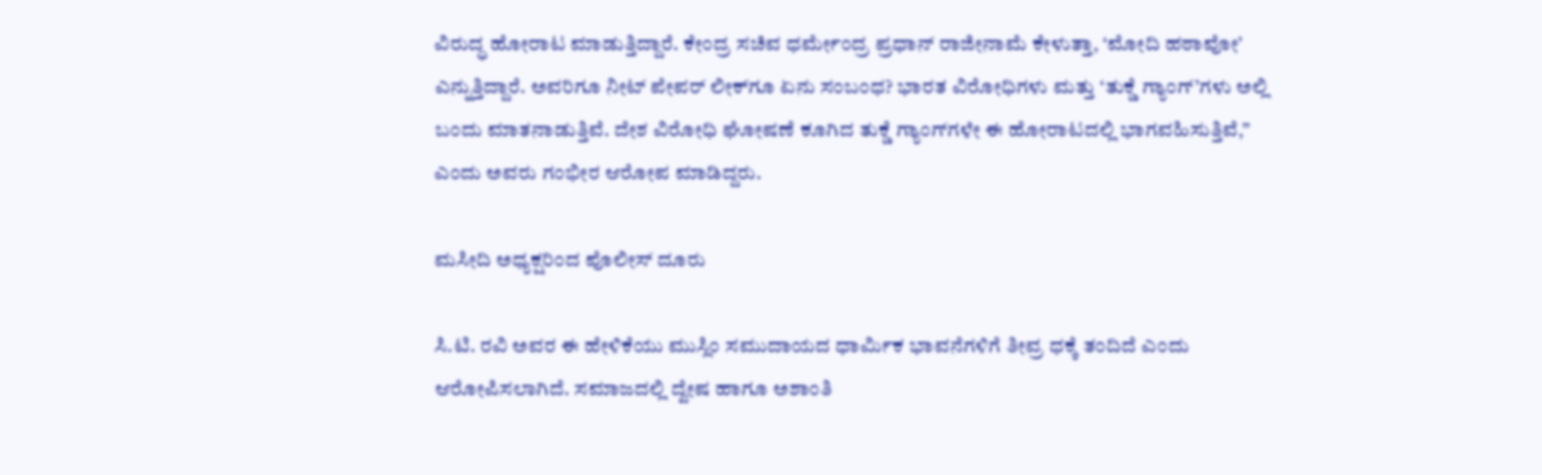ವಿರುದ್ಧ ಹೋರಾಟ ಮಾಡುತ್ತಿದ್ದಾರೆ. ಕೇಂದ್ರ ಸಚಿವ ಧರ್ಮೇಂದ್ರ ಪ್ರಧಾನ್ ರಾಜೀನಾಮೆ ಕೇಳುತ್ತಾ, ‘ಮೋದಿ ಹಠಾವೋ’ ಎನ್ನುತ್ತಿದ್ದಾರೆ. ಅವರಿಗೂ ನೀಟ್ ಪೇಪರ್ ಲೀಕ್‌ಗೂ ಏನು ಸಂಬಂಧ? ಭಾರತ ವಿರೋಧಿಗಳು ಮತ್ತು ‘ತುಕ್ಡೆ ಗ್ಯಾಂಗ್’ಗಳು ಅಲ್ಲಿ ಬಂದು ಮಾತನಾಡುತ್ತಿವೆ. ದೇಶ ವಿರೋಧಿ ಘೋಷಣೆ ಕೂಗಿದ ತುಕ್ಡೆ ಗ್ಯಾಂಗ್‌ಗಳೇ ಈ ಹೋರಾಟದಲ್ಲಿ ಭಾಗವಹಿಸುತ್ತಿವೆ,” ಎಂದು ಅವರು ಗಂಭೀರ ಆರೋಪ ಮಾಡಿದ್ದರು.

ಮಸೀದಿ ಅಧ್ಯಕ್ಷರಿಂದ ಪೊಲೀಸ್ ದೂರು

ಸಿ.ಟಿ. ರವಿ ಅವರ ಈ ಹೇಳಿಕೆಯು ಮುಸ್ಲಿಂ ಸಮುದಾಯದ ಧಾರ್ಮಿಕ ಭಾವನೆಗಳಿಗೆ ತೀವ್ರ ಧಕ್ಕೆ ತಂದಿದೆ ಎಂದು ಆರೋಪಿಸಲಾಗಿದೆ. ಸಮಾಜದಲ್ಲಿ ದ್ವೇಷ ಹಾಗೂ ಅಶಾಂತಿ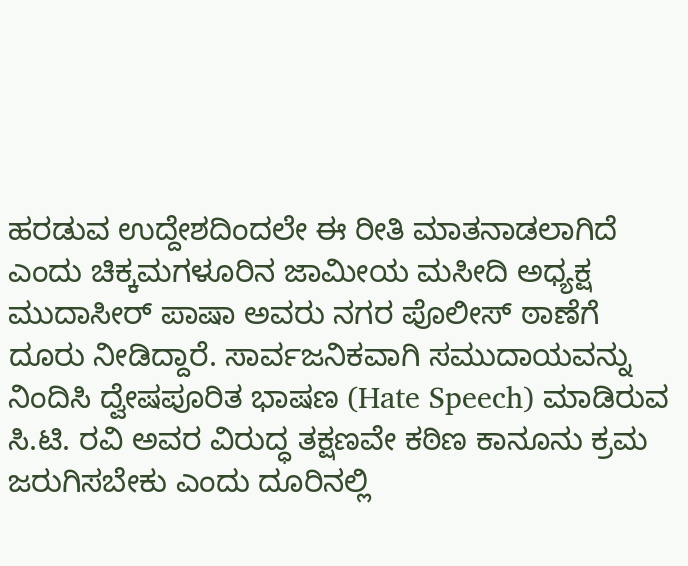ಹರಡುವ ಉದ್ದೇಶದಿಂದಲೇ ಈ ರೀತಿ ಮಾತನಾಡಲಾಗಿದೆ ಎಂದು ಚಿಕ್ಕಮಗಳೂರಿನ ಜಾಮೀಯ ಮಸೀದಿ ಅಧ್ಯಕ್ಷ ಮುದಾಸೀರ್ ಪಾಷಾ ಅವರು ನಗರ ಪೊಲೀಸ್ ಠಾಣೆಗೆ ದೂರು ನೀಡಿದ್ದಾರೆ. ಸಾರ್ವಜನಿಕವಾಗಿ ಸಮುದಾಯವನ್ನು ನಿಂದಿಸಿ ದ್ವೇಷಪೂರಿತ ಭಾಷಣ (Hate Speech) ಮಾಡಿರುವ ಸಿ.ಟಿ. ರವಿ ಅವರ ವಿರುದ್ಧ ತಕ್ಷಣವೇ ಕಠಿಣ ಕಾನೂನು ಕ್ರಮ ಜರುಗಿಸಬೇಕು ಎಂದು ದೂರಿನಲ್ಲಿ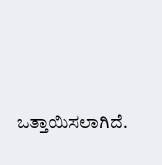ಒತ್ತಾಯಿಸಲಾಗಿದೆ.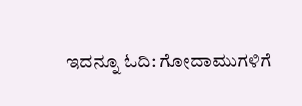ಇದನ್ನೂ ಓದಿ: ಗೋದಾಮುಗಳಿಗೆ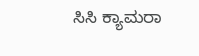ಸಿಸಿ ಕ್ಯಾಮರಾ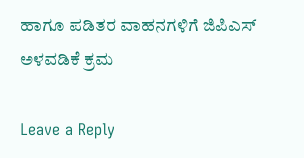ಹಾಗೂ ಪಡಿತರ ವಾಹನಗಳಿಗೆ ಜಿಪಿಎಸ್ ಅಳವಡಿಕೆ ಕ್ರಮ‌

Leave a Reply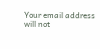Your email address will not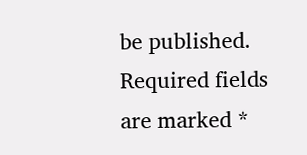be published. Required fields are marked *